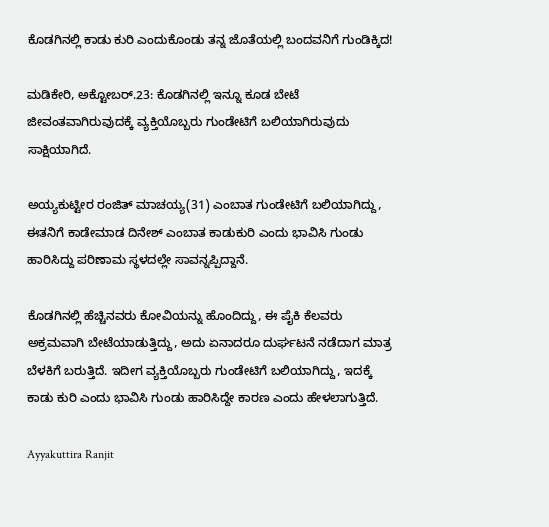ಕೊಡಗಿನಲ್ಲಿ ಕಾಡು ಕುರಿ ಎಂದುಕೊಂಡು ತನ್ನ ಜೊತೆಯಲ್ಲಿ ಬಂದವನಿಗೆ ಗುಂಡಿಕ್ಕಿದ!

ಮಡಿಕೇರಿ, ಅಕ್ಟೋಬರ್.23: ಕೊಡಗಿನಲ್ಲಿ ಇನ್ನೂ ಕೂಡ ಬೇಟೆ ಜೀವಂತವಾಗಿರುವುದಕ್ಕೆ ವ್ಯಕ್ತಿಯೊಬ್ಬರು ಗುಂಡೇಟಿಗೆ ಬಲಿಯಾಗಿರುವುದು ಸಾಕ್ಷಿಯಾಗಿದೆ.

ಅಯ್ಯಕುಟ್ಟೀರ ರಂಜಿತ್ ಮಾಚಯ್ಯ(31) ಎಂಬಾತ ಗುಂಡೇಟಿಗೆ ಬಲಿಯಾಗಿದ್ದು, ಈತನಿಗೆ ಕಾಡೇಮಾಡ ದಿನೇಶ್ ಎಂಬಾತ ಕಾಡುಕುರಿ ಎಂದು ಭಾವಿಸಿ ಗುಂಡು ಹಾರಿಸಿದ್ದು ಪರಿಣಾಮ ಸ್ಥಳದಲ್ಲೇ ಸಾವನ್ನಪ್ಪಿದ್ದಾನೆ.

ಕೊಡಗಿನಲ್ಲಿ ಹೆಚ್ಚಿನವರು ಕೋವಿಯನ್ನು ಹೊಂದಿದ್ದು, ಈ ಪೈಕಿ ಕೆಲವರು ಅಕ್ರಮವಾಗಿ ಬೇಟೆಯಾಡುತ್ತಿದ್ದು, ಅದು ಏನಾದರೂ ದುರ್ಘಟನೆ ನಡೆದಾಗ ಮಾತ್ರ ಬೆಳಕಿಗೆ ಬರುತ್ತಿದೆ. ಇದೀಗ ವ್ಯಕ್ತಿಯೊಬ್ಬರು ಗುಂಡೇಟಿಗೆ ಬಲಿಯಾಗಿದ್ದು, ಇದಕ್ಕೆ ಕಾಡು ಕುರಿ ಎಂದು ಭಾವಿಸಿ ಗುಂಡು ಹಾರಿಸಿದ್ದೇ ಕಾರಣ ಎಂದು ಹೇಳಲಾಗುತ್ತಿದೆ.

Ayyakuttira Ranjit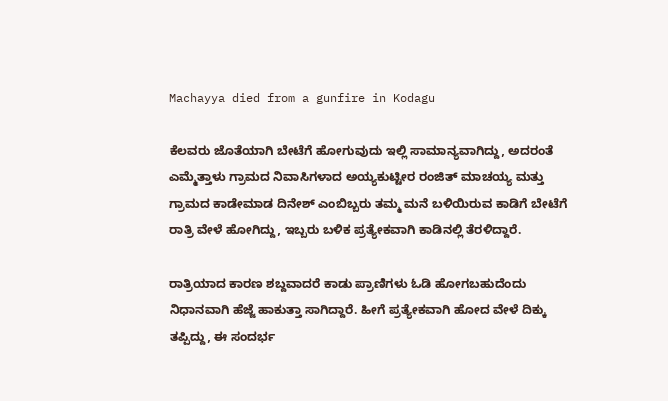Machayya died from a gunfire in Kodagu

ಕೆಲವರು ಜೊತೆಯಾಗಿ ಬೇಟೆಗೆ ಹೋಗುವುದು ಇಲ್ಲಿ ಸಾಮಾನ್ಯವಾಗಿದ್ದು, ಅದರಂತೆ ಎಮ್ಮೆತ್ತಾಳು ಗ್ರಾಮದ ನಿವಾಸಿಗಳಾದ ಅಯ್ಯಕುಟ್ಟೀರ ರಂಜಿತ್ ಮಾಚಯ್ಯ ಮತ್ತು ಗ್ರಾಮದ ಕಾಡೇಮಾಡ ದಿನೇಶ್ ಎಂಬಿಬ್ಬರು ತಮ್ಮ ಮನೆ ಬಳಿಯಿರುವ ಕಾಡಿಗೆ ಬೇಟೆಗೆ ರಾತ್ರಿ ವೇಳೆ ಹೋಗಿದ್ದು, ಇಬ್ಬರು ಬಳಿಕ ಪ್ರತ್ಯೇಕವಾಗಿ ಕಾಡಿನಲ್ಲಿ ತೆರಳಿದ್ದಾರೆ.

ರಾತ್ರಿಯಾದ ಕಾರಣ ಶಬ್ದವಾದರೆ ಕಾಡು ಪ್ರಾಣಿಗಳು ಓಡಿ ಹೋಗಬಹುದೆಂದು ನಿಧಾನವಾಗಿ ಹೆಜ್ಜೆ ಹಾಕುತ್ತಾ ಸಾಗಿದ್ದಾರೆ. ಹೀಗೆ ಪ್ರತ್ಯೇಕವಾಗಿ ಹೋದ ವೇಳೆ ದಿಕ್ಕು ತಪ್ಪಿದ್ದು, ಈ ಸಂದರ್ಭ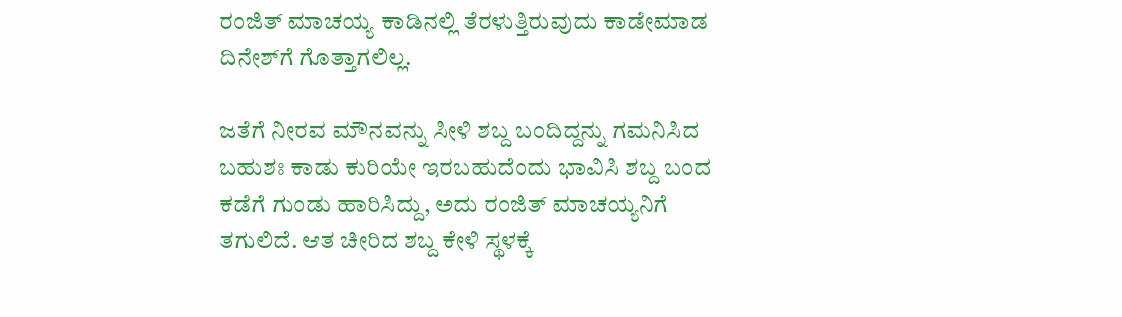ರಂಜಿತ್ ಮಾಚಯ್ಯ ಕಾಡಿನಲ್ಲಿ ತೆರಳುತ್ತಿರುವುದು ಕಾಡೇಮಾಡ ದಿನೇಶ್‌ಗೆ ಗೊತ್ತಾಗಲಿಲ್ಲ.

ಜತೆಗೆ ನೀರವ ಮೌನವನ್ನು ಸೀಳಿ ಶಬ್ದ ಬಂದಿದ್ದನ್ನು ಗಮನಿಸಿದ ಬಹುಶಃ ಕಾಡು ಕುರಿಯೇ ಇರಬಹುದೆಂದು ಭಾವಿಸಿ ಶಬ್ದ ಬಂದ ಕಡೆಗೆ ಗುಂಡು ಹಾರಿಸಿದ್ದು, ಅದು ರಂಜಿತ್ ಮಾಚಯ್ಯನಿಗೆ ತಗುಲಿದೆ. ಆತ ಚೀರಿದ ಶಬ್ದ ಕೇಳಿ ಸ್ಥಳಕ್ಕೆ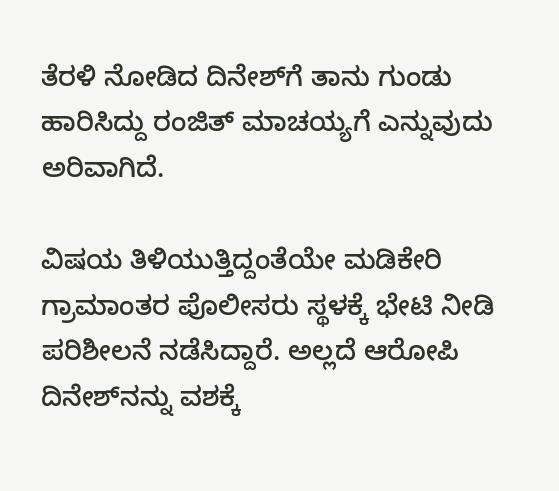ತೆರಳಿ ನೋಡಿದ ದಿನೇಶ್‌ಗೆ ತಾನು ಗುಂಡು ಹಾರಿಸಿದ್ದು ರಂಜಿತ್ ಮಾಚಯ್ಯಗೆ ಎನ್ನುವುದು ಅರಿವಾಗಿದೆ.

ವಿಷಯ ತಿಳಿಯುತ್ತಿದ್ದಂತೆಯೇ ಮಡಿಕೇರಿ ಗ್ರಾಮಾಂತರ ಪೊಲೀಸರು ಸ್ಥಳಕ್ಕೆ ಭೇಟಿ ನೀಡಿ ಪರಿಶೀಲನೆ ನಡೆಸಿದ್ದಾರೆ. ಅಲ್ಲದೆ ಆರೋಪಿ ದಿನೇಶ್‌ನನ್ನು ವಶಕ್ಕೆ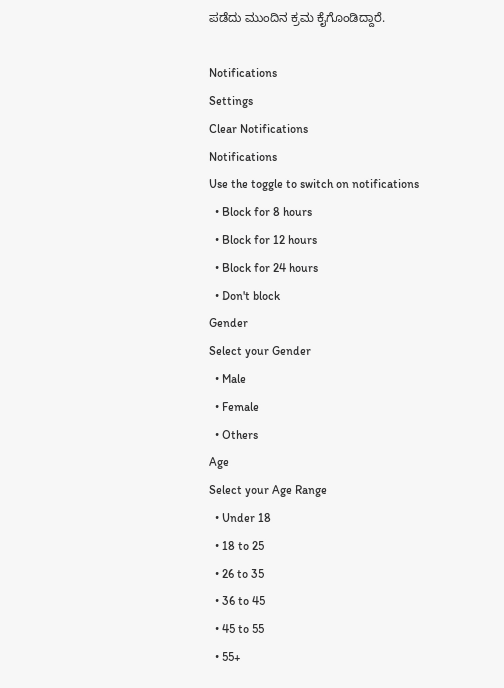ಪಡೆದು ಮುಂದಿನ ಕ್ರಮ ಕೈಗೊಂಡಿದ್ದಾರೆ.

Notifications
Settings
Clear Notifications
Notifications
Use the toggle to switch on notifications
  • Block for 8 hours
  • Block for 12 hours
  • Block for 24 hours
  • Don't block
Gender
Select your Gender
  • Male
  • Female
  • Others
Age
Select your Age Range
  • Under 18
  • 18 to 25
  • 26 to 35
  • 36 to 45
  • 45 to 55
  • 55+